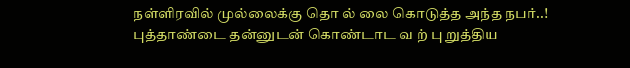நள்ளிரவில் முல்லைக்கு தொ ல் லை கொடுத்த அந்த நபர்..! புத்தாண்டை தன்னுடன் கொண்டாட வ ற் பு றுத்திய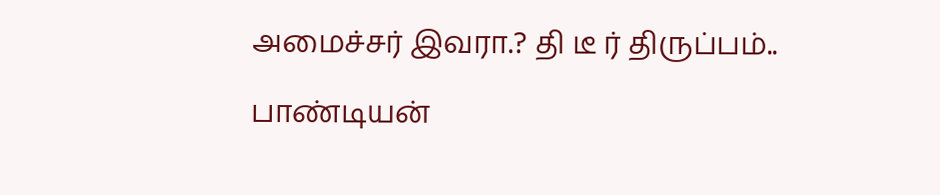அமைச்சர் இவரா.? தி டீ ர் திருப்பம்..

பாண்டியன்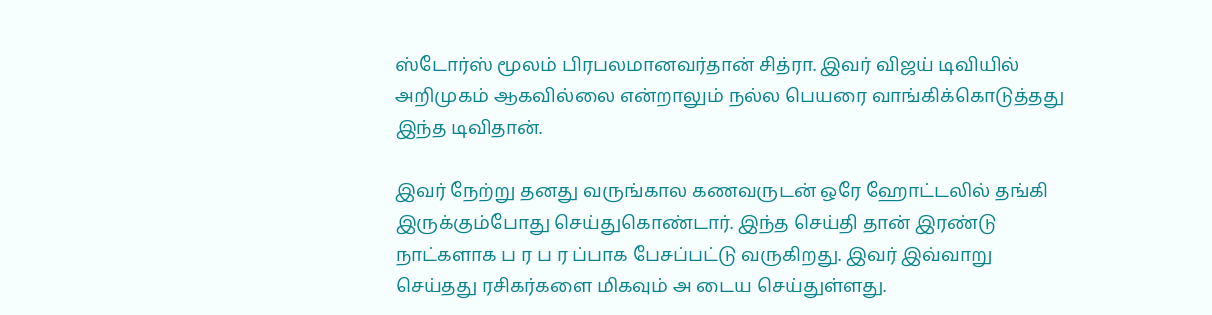ஸ்டோர்ஸ் மூலம் பிரபலமானவர்தான் சித்ரா. இவர் விஜய் டிவியில் அறிமுகம் ஆகவில்லை என்றாலும் நல்ல பெயரை வாங்கிக்கொடுத்தது இந்த டிவிதான்.

இவர் நேற்று தனது வருங்கால கணவருடன் ஒரே ஹோட்டலில் தங்கி இருக்கும்போது செய்துகொண்டார். இந்த செய்தி தான் இரண்டு நாட்களாக ப ர ப ர ப்பாக பேசப்பட்டு வருகிறது. இவர் இவ்வாறு செய்தது ரசிகர்களை மிகவும் அ டைய செய்துள்ளது.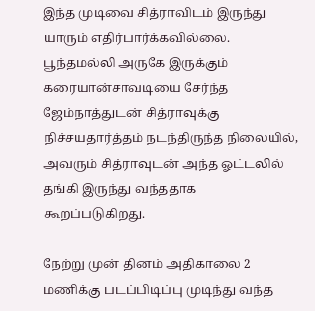இந்த முடிவை சித்ராவிடம் இருந்து யாரும் எதிர்பார்க்கவில்லை. பூந்தமல்லி அருகே இருக்கும் கரையான்சாவடியை சேர்ந்த ஜேம்நாத்துடன் சித்ராவுக்கு நிச்சயதார்த்தம் நடந்திருந்த நிலையில், அவரும் சித்ராவுடன் அந்த ஓட்டலில் தங்கி இருந்து வந்ததாக கூறப்படுகிறது.

நேற்று முன் தினம் அதிகாலை 2 மணிக்கு படப்பிடிப்பு முடிந்து வந்த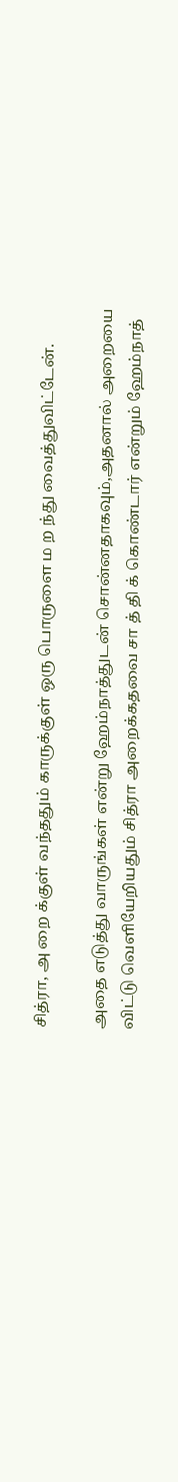சித்ரா, அ றை க்குள் வந்ததும் காருக்குள் ஒரு பொருளை ம ற ந்து வைத்துவிட்டேன்.

அதை எடுத்து வாருங்கள் என்று ஹேம்நாத்துடன் சொன்னதாகவும்,அதனால் அறையை விட்டு வெளியேறியதும் சித்ரா அறைக்கதவை சா த் தி க் கொண்டார் என்றும் ஹேம்நாத்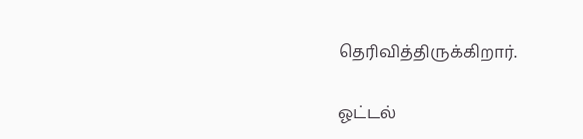தெரிவித்திருக்கிறார்.

ஓட்டல்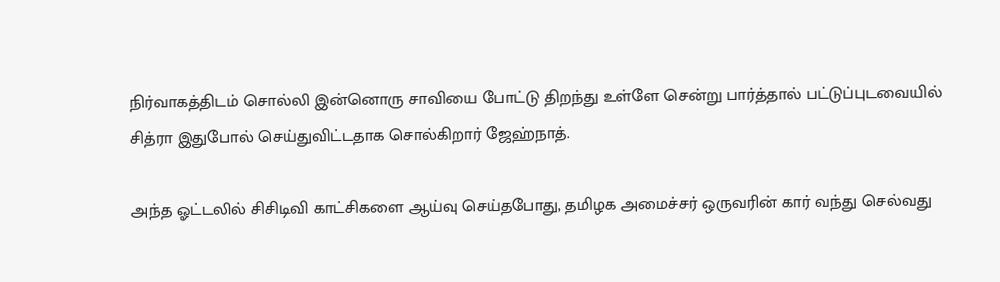நிர்வாகத்திடம் சொல்லி இன்னொரு சாவியை போட்டு திறந்து உள்ளே சென்று பார்த்தால் பட்டுப்புடவையில் சித்ரா இதுபோல் செய்துவிட்டதாக சொல்கிறார் ஜேஹ்நாத்.

அந்த ஓட்டலில் சிசிடிவி காட்சிகளை ஆய்வு செய்தபோது, தமிழக அமைச்சர் ஒருவரின் கார் வந்து செல்வது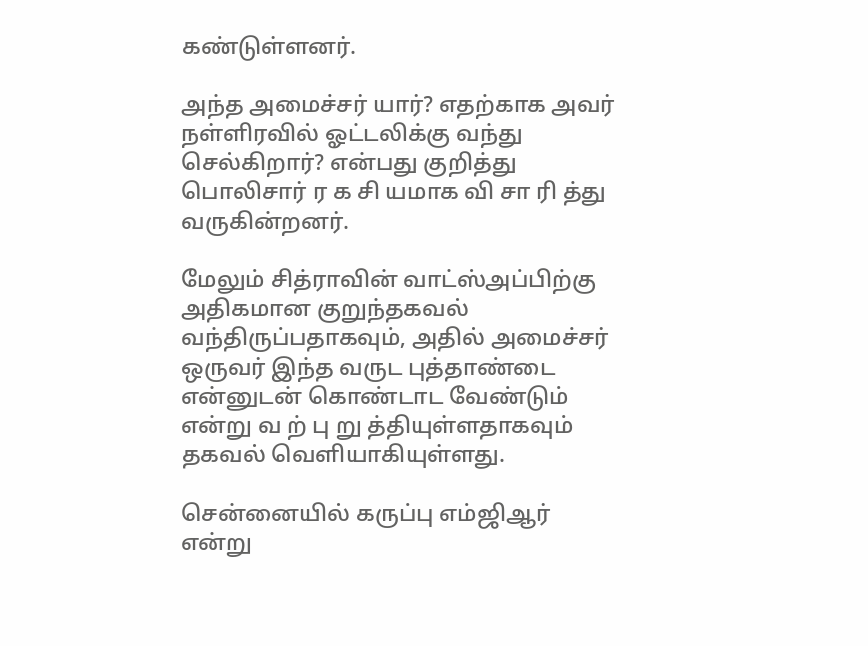கண்டுள்ளனர்.

அந்த அமைச்சர் யார்? எதற்காக அவர் நள்ளிரவில் ஓட்டலிக்கு வந்து செல்கிறார்? என்பது குறித்து பொலிசார் ர க சி யமாக வி சா ரி த்து வருகின்றனர்.

மேலும் சித்ராவின் வாட்ஸ்அப்பிற்கு அதிகமான குறுந்தகவல் வந்திருப்பதாகவும், அதில் அமைச்சர் ஒருவர் இந்த வருட புத்தாண்டை என்னுடன் கொண்டாட வேண்டும் என்று வ ற் பு று த்தியுள்ளதாகவும் தகவல் வெளியாகியுள்ளது.

சென்னையில் கருப்பு எம்ஜிஆர் என்று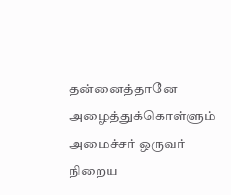தன்னைத்தானே அழைத்துக்கொள்ளும் அமைச்சர் ஒருவர் நிறைய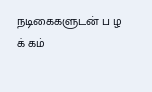நடிகைகளுடன் ப ழ க் கம்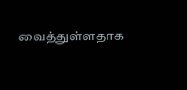வைத்துள்ளதாக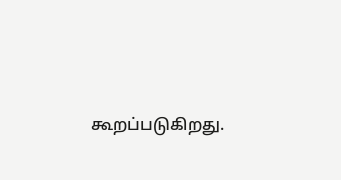கூறப்படுகிறது.